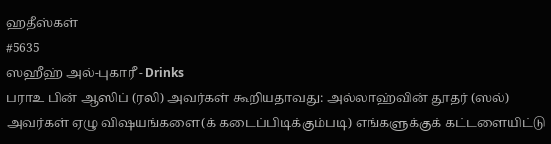ஹதீஸ்கள்
#5635
ஸஹீஹ் அல்-புகாரீ - Drinks
பராஉ பின் ஆஸிப் (ரலி) அவர்கள் கூறியதாவது: அல்லாஹ்வின் தூதர் (ஸல்) அவர்கள் ஏழு விஷயங்களை(க் கடைப்பிடிக்கும்படி) எங்களுக்குக் கட்டளையிட்டு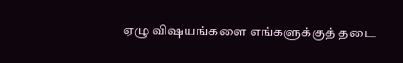ஏழு விஷயங்களை எங்களுக்குத் தடை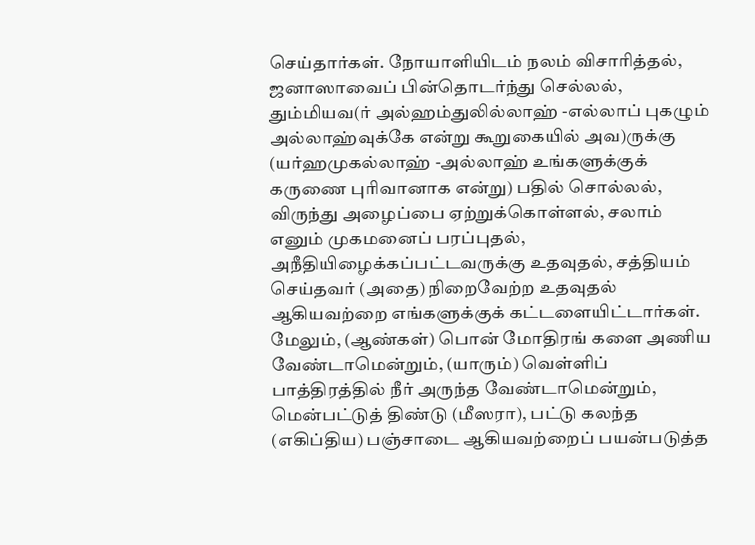செய்தார்கள். நோயாளியிடம் நலம் விசாரித்தல், ஜனாஸாவைப் பின்தொடர்ந்து செல்லல், தும்மியவ(ர் அல்ஹம்துலில்லாஹ் -எல்லாப் புகழும் அல்லாஹ்வுக்கே என்று கூறுகையில் அவ)ருக்கு (யர்ஹமுகல்லாஹ் -அல்லாஹ் உங்களுக்குக் கருணை புரிவானாக என்று) பதில் சொல்லல், விருந்து அழைப்பை ஏற்றுக்கொள்ளல், சலாம் எனும் முகமனைப் பரப்புதல், அநீதியிழைக்கப்பட்டவருக்கு உதவுதல், சத்தியம் செய்தவர் (அதை) நிறைவேற்ற உதவுதல் ஆகியவற்றை எங்களுக்குக் கட்டளையிட்டார்கள். மேலும், (ஆண்கள்) பொன் மோதிரங் களை அணிய வேண்டாமென்றும், (யாரும்) வெள்ளிப் பாத்திரத்தில் நீர் அருந்த வேண்டாமென்றும், மென்பட்டுத் திண்டு (மீஸரா), பட்டு கலந்த (எகிப்திய) பஞ்சாடை ஆகியவற்றைப் பயன்படுத்த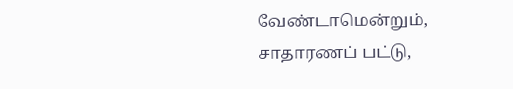வேண்டாமென்றும், சாதாரணப் பட்டு,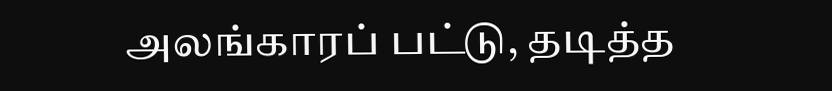அலங்காரப் பட்டு, தடித்த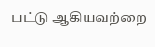பட்டு ஆகியவற்றை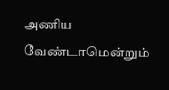அணிய வேண்டாமென்றும்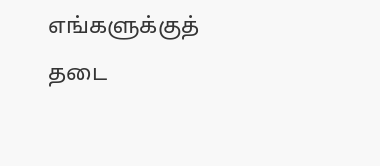எங்களுக்குத் தடை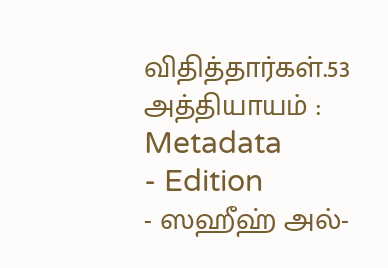விதித்தார்கள்.53 அத்தியாயம் :
Metadata
- Edition
- ஸஹீஹ் அல்-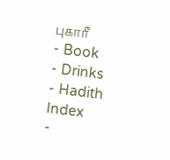புகாரீ
- Book
- Drinks
- Hadith Index
-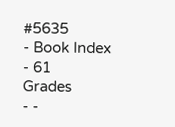#5635
- Book Index
- 61
Grades
- -